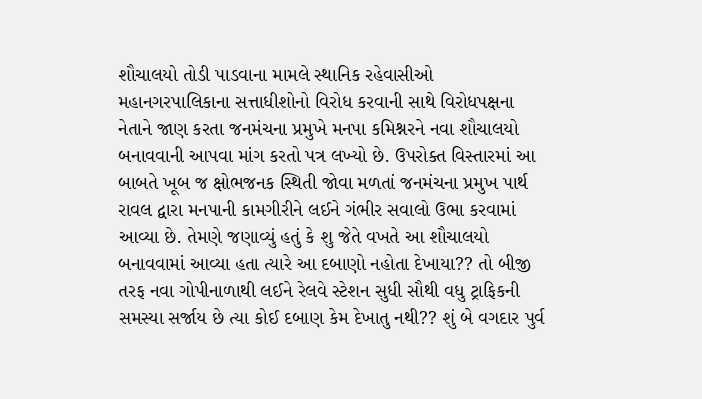શૌચાલયો તોડી પાડવાના મામલે સ્થાનિક રહેવાસીઓ મહાનગરપાલિકાના સત્તાધીશોનો વિરોધ કરવાની સાથે વિરોધપક્ષના નેતાને જાણ કરતા જનમંચના પ્રમુખે મનપા કમિશ્નરને નવા શૌચાલયો બનાવવાની આપવા માંગ કરતો પત્ર લખ્યો છે. ઉપરોક્ત વિસ્તારમાં આ બાબતે ખૂબ જ ક્ષોભજનક સ્થિતી જોવા મળતાં જનમંચના પ્રમુખ પાર્થ રાવલ દ્વારા મનપાની કામગીરીને લઈને ગંભીર સવાલો ઉભા કરવામાં આવ્યા છે. તેમણે જણાવ્યું હતું કે શુ જેતે વખતે આ શૌચાલયો બનાવવામાં આવ્યા હતા ત્યારે આ દબાણો નહોતા દેખાયા?? તો બીજી તરફ નવા ગોપીનાળાથી લઈને રેલવે સ્ટેશન સુધી સૌથી વધુ ટ્રાફિકની સમસ્યા સર્જાય છે ત્યા કોઈ દબાણ કેમ દેખાતુ નથી?? શું બે વગદાર પુર્વ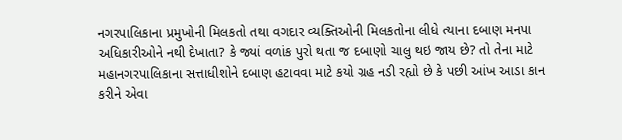નગરપાલિકાના પ્રમુખોની મિલકતો તથા વગદાર વ્યક્તિઓની મિલકતોના લીધે ત્યાના દબાણ મનપા અધિકારીઓને નથી દેખાતા? કે જ્યાં વળાંક પુરો થતા જ દબાણો ચાલુ થઇ જાય છે? તો તેના માટે મહાનગરપાલિકાના સત્તાધીશોને દબાણ હટાવવા માટે કયો ગ્રહ નડી રહ્યો છે કે પછી આંખ આડા કાન કરીને એવા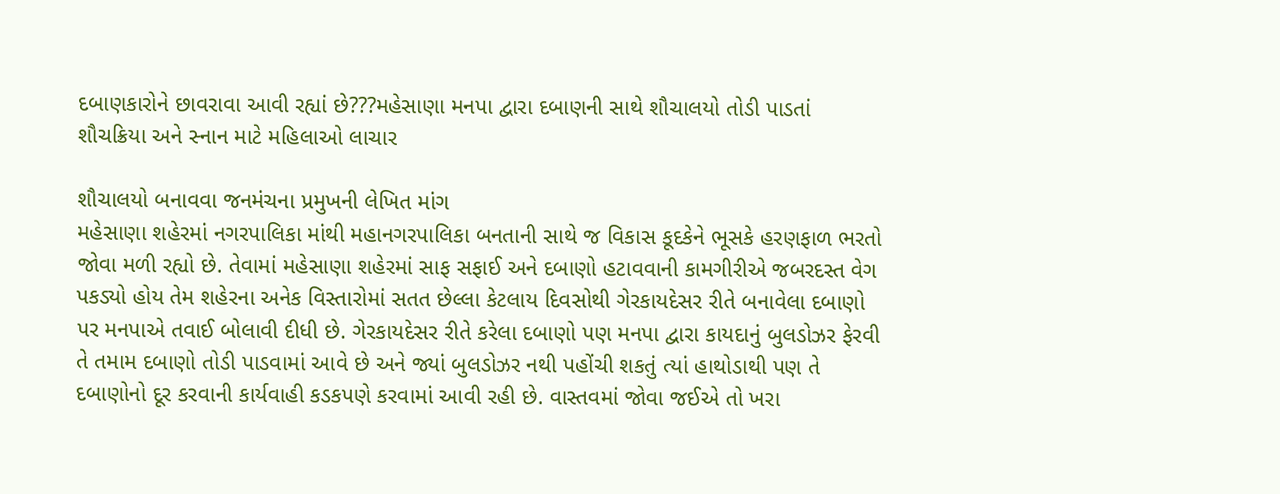દબાણકારોને છાવરાવા આવી રહ્યાં છે???મહેસાણા મનપા દ્વારા દબાણની સાથે શૌચાલયો તોડી પાડતાં શૌચક્રિયા અને સ્નાન માટે મહિલાઓ લાચાર

શૌચાલયો બનાવવા જનમંચના પ્રમુખની લેખિત માંગ
મહેસાણા શહેરમાં નગરપાલિકા માંથી મહાનગરપાલિકા બનતાની સાથે જ વિકાસ કૂદકેને ભૂસકે હરણફાળ ભરતો જોવા મળી રહ્યો છે. તેવામાં મહેસાણા શહેરમાં સાફ સફાઈ અને દબાણો હટાવવાની કામગીરીએ જબરદસ્ત વેગ પકડ્યો હોય તેમ શહેરના અનેક વિસ્તારોમાં સતત છેલ્લા કેટલાય દિવસોથી ગેરકાયદેસર રીતે બનાવેલા દબાણો પર મનપાએ તવાઈ બોલાવી દીધી છે. ગેરકાયદેસર રીતે કરેલા દબાણો પણ મનપા દ્વારા કાયદાનું બુલડોઝર ફેરવી તે તમામ દબાણો તોડી પાડવામાં આવે છે અને જ્યાં બુલડોઝર નથી પહોંચી શકતું ત્યાં હાથોડાથી પણ તે દબાણોનો દૂર કરવાની કાર્યવાહી કડકપણે કરવામાં આવી રહી છે. વાસ્તવમાં જોવા જઈએ તો ખરા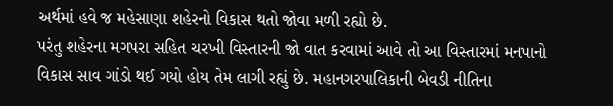અર્થમાં હવે જ મહેસાણા શહેરનો વિકાસ થતો જોવા મળી રહ્યો છે.
પરંતુ શહેરના મગપરા સહિત ચરખી વિસ્તારની જો વાત કરવામાં આવે તો આ વિસ્તારમાં મનપાનો વિકાસ સાવ ગાંડો થઈ ગયો હોય તેમ લાગી રહ્યું છે. મહાનગરપાલિકાની બેવડી નીતિના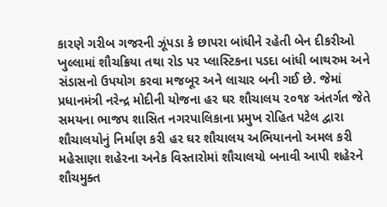કારણે ગરીબ ગજરની ઝૂંપડા કે છાપરા બાંધીને રહેતી બેન દીકરીઓ ખુલ્લામાં શૌચક્રિયા તથા રોડ પર પ્લાસ્ટિકના પડદા બાંધી બાથરુમ અને સંડાસનો ઉપયોગ કરવા મજબૂર અને લાચાર બની ગઈ છે. જેમાં પ્રધાનમંત્રી નરેન્દ્ર મોદીની યોજના હર ઘર શૌચાલય ૨૦૧૪ અંતર્ગત જેતે સમયના ભાજપ શાસિત નગરપાલિકાના પ્રમુખ રોહિત પટેલ દ્વારા શૌચાલયોનું નિર્માણ કરી હર ઘર શૌચાલય અભિયાનનો અમલ કરી મહેસાણા શહેરના અનેક વિસ્તારોમાં શૌચાલયો બનાવી આપી શહેરને શૌચમુક્ત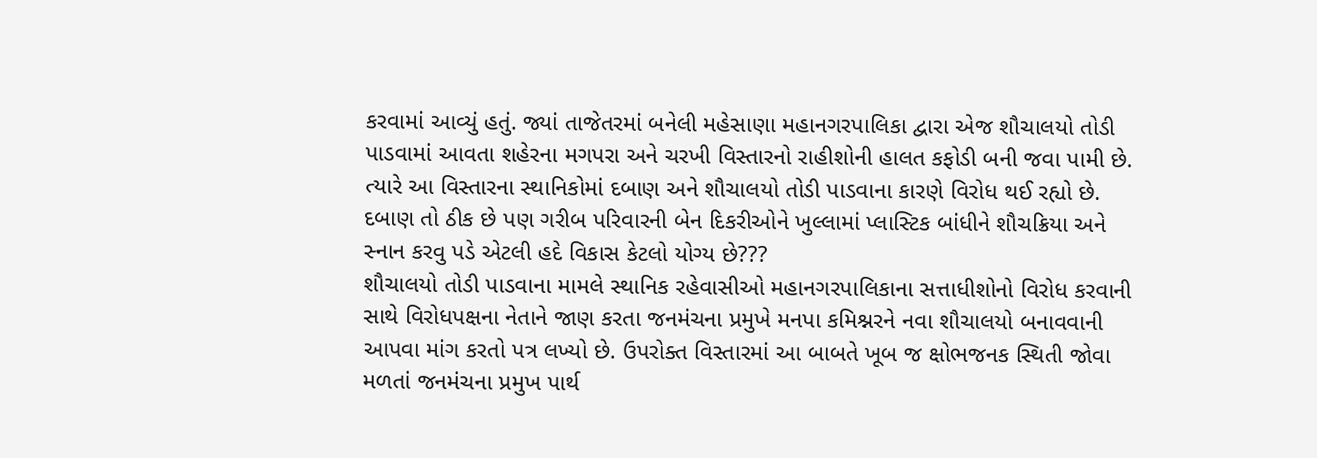કરવામાં આવ્યું હતું. જ્યાં તાજેતરમાં બનેલી મહેસાણા મહાનગરપાલિકા દ્વારા એજ શૌચાલયો તોડી પાડવામાં આવતા શહેરના મગપરા અને ચરખી વિસ્તારનો રાહીશોની હાલત કફોડી બની જવા પામી છે. ત્યારે આ વિસ્તારના સ્થાનિકોમાં દબાણ અને શૌચાલયો તોડી પાડવાના કારણે વિરોધ થઈ રહ્યો છે. દબાણ તો ઠીક છે પણ ગરીબ પરિવારની બેન દિકરીઓને ખુલ્લામાં પ્લાસ્ટિક બાંધીને શૌચક્રિયા અને સ્નાન કરવુ પડે એટલી હદે વિકાસ કેટલો યોગ્ય છે???
શૌચાલયો તોડી પાડવાના મામલે સ્થાનિક રહેવાસીઓ મહાનગરપાલિકાના સત્તાધીશોનો વિરોધ કરવાની સાથે વિરોધપક્ષના નેતાને જાણ કરતા જનમંચના પ્રમુખે મનપા કમિશ્નરને નવા શૌચાલયો બનાવવાની આપવા માંગ કરતો પત્ર લખ્યો છે. ઉપરોક્ત વિસ્તારમાં આ બાબતે ખૂબ જ ક્ષોભજનક સ્થિતી જોવા મળતાં જનમંચના પ્રમુખ પાર્થ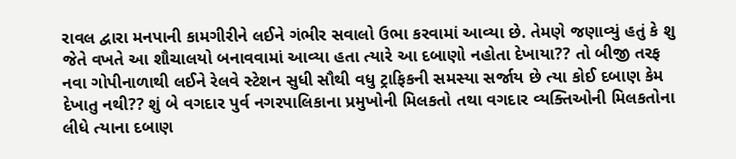રાવલ દ્વારા મનપાની કામગીરીને લઈને ગંભીર સવાલો ઉભા કરવામાં આવ્યા છે. તેમણે જણાવ્યું હતું કે શુ જેતે વખતે આ શૌચાલયો બનાવવામાં આવ્યા હતા ત્યારે આ દબાણો નહોતા દેખાયા?? તો બીજી તરફ નવા ગોપીનાળાથી લઈને રેલવે સ્ટેશન સુધી સૌથી વધુ ટ્રાફિકની સમસ્યા સર્જાય છે ત્યા કોઈ દબાણ કેમ દેખાતુ નથી?? શું બે વગદાર પુર્વ નગરપાલિકાના પ્રમુખોની મિલકતો તથા વગદાર વ્યક્તિઓની મિલકતોના લીધે ત્યાના દબાણ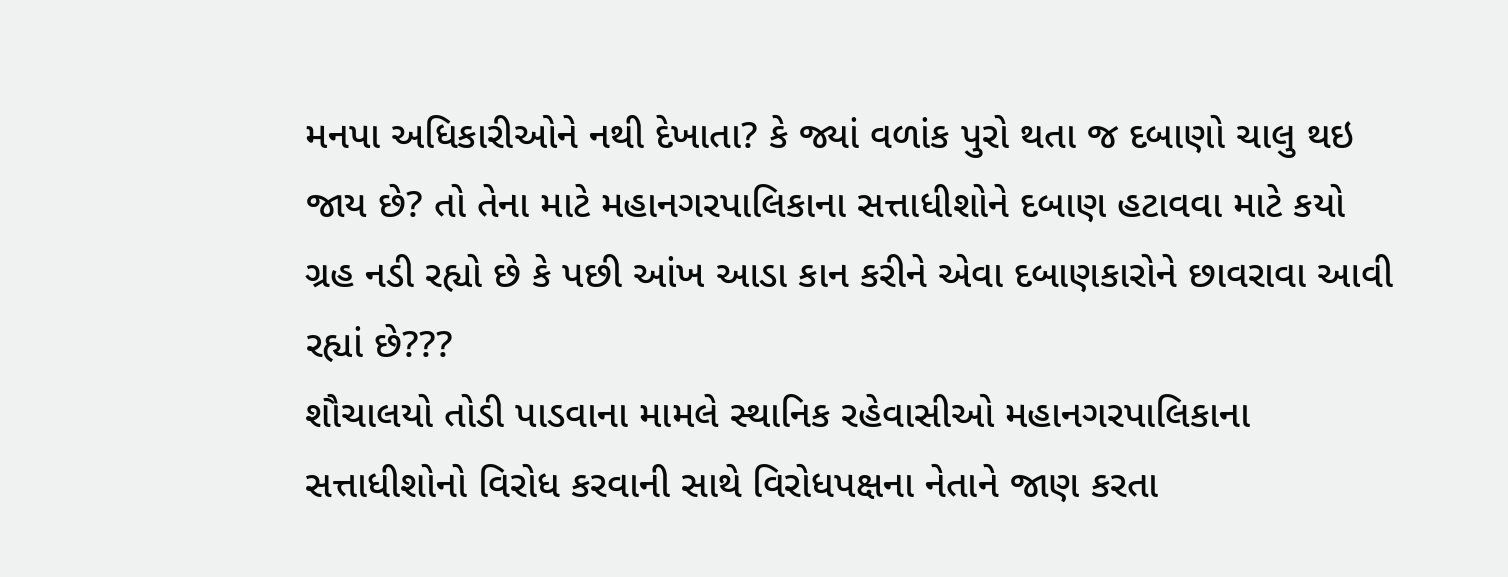મનપા અધિકારીઓને નથી દેખાતા? કે જ્યાં વળાંક પુરો થતા જ દબાણો ચાલુ થઇ જાય છે? તો તેના માટે મહાનગરપાલિકાના સત્તાધીશોને દબાણ હટાવવા માટે કયો ગ્રહ નડી રહ્યો છે કે પછી આંખ આડા કાન કરીને એવા દબાણકારોને છાવરાવા આવી રહ્યાં છે???
શૌચાલયો તોડી પાડવાના મામલે સ્થાનિક રહેવાસીઓ મહાનગરપાલિકાના સત્તાધીશોનો વિરોધ કરવાની સાથે વિરોધપક્ષના નેતાને જાણ કરતા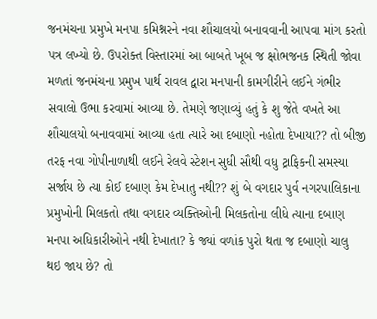જનમંચના પ્રમુખે મનપા કમિશ્નરને નવા શૌચાલયો બનાવવાની આપવા માંગ કરતો પત્ર લખ્યો છે. ઉપરોક્ત વિસ્તારમાં આ બાબતે ખૂબ જ ક્ષોભજનક સ્થિતી જોવા મળતાં જનમંચના પ્રમુખ પાર્થ રાવલ દ્વારા મનપાની કામગીરીને લઈને ગંભીર સવાલો ઉભા કરવામાં આવ્યા છે. તેમણે જણાવ્યું હતું કે શુ જેતે વખતે આ શૌચાલયો બનાવવામાં આવ્યા હતા ત્યારે આ દબાણો નહોતા દેખાયા?? તો બીજી તરફ નવા ગોપીનાળાથી લઈને રેલવે સ્ટેશન સુધી સૌથી વધુ ટ્રાફિકની સમસ્યા સર્જાય છે ત્યા કોઈ દબાણ કેમ દેખાતુ નથી?? શું બે વગદાર પુર્વ નગરપાલિકાના પ્રમુખોની મિલકતો તથા વગદાર વ્યક્તિઓની મિલકતોના લીધે ત્યાના દબાણ મનપા અધિકારીઓને નથી દેખાતા? કે જ્યાં વળાંક પુરો થતા જ દબાણો ચાલુ થઇ જાય છે? તો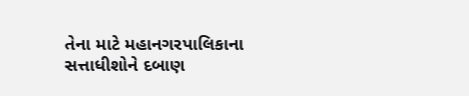તેના માટે મહાનગરપાલિકાના સત્તાધીશોને દબાણ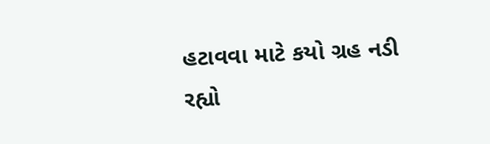હટાવવા માટે કયો ગ્રહ નડી રહ્યો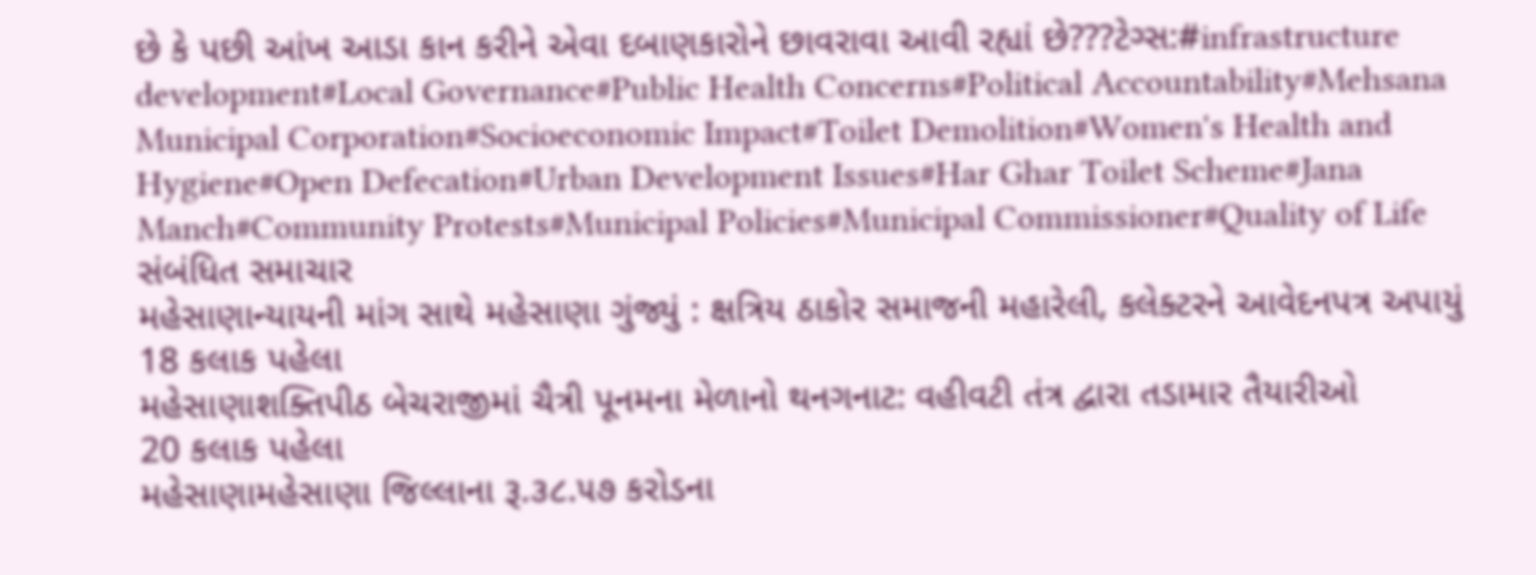છે કે પછી આંખ આડા કાન કરીને એવા દબાણકારોને છાવરાવા આવી રહ્યાં છે???ટેગ્સ:#infrastructure development#Local Governance#Public Health Concerns#Political Accountability#Mehsana Municipal Corporation#Socioeconomic Impact#Toilet Demolition#Women's Health and Hygiene#Open Defecation#Urban Development Issues#Har Ghar Toilet Scheme#Jana Manch#Community Protests#Municipal Policies#Municipal Commissioner#Quality of Life
સંબંધિત સમાચાર
મહેસાણાન્યાયની માંગ સાથે મહેસાણા ગુંજ્યું : ક્ષત્રિય ઠાકોર સમાજની મહારેલી, કલેક્ટરને આવેદનપત્ર અપાયું
18 કલાક પહેલા
મહેસાણાશક્તિપીઠ બેચરાજીમાં ચૈત્રી પૂનમના મેળાનો થનગનાટ: વહીવટી તંત્ર દ્વારા તડામાર તૈયારીઓ
20 કલાક પહેલા
મહેસાણામહેસાણા જિલ્લાના રૂ.૩૮.૫૭ કરોડના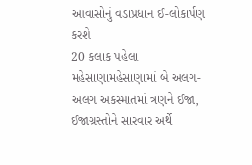આવાસોનું વડાપ્રધાન ઈ-લોકાર્પણ કરશે
20 કલાક પહેલા
મહેસાણામહેસાણામાં બે અલગ-અલગ અકસ્માતમાં ત્રણને ઈજા, ઈજાગ્રસ્તોને સારવાર અર્થે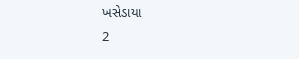ખસેડાયા
2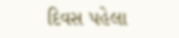દિવસ પહેલા